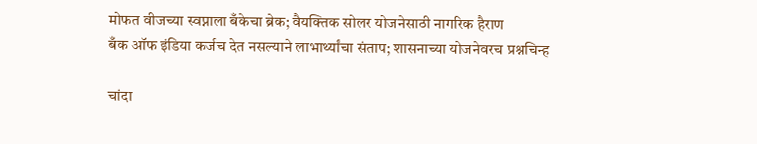मोफत वीजच्या स्वप्नाला बँकेचा ब्रेक; वैयक्तिक सोलर योजनेसाठी नागरिक हैराण
बँक ऑफ इंडिया कर्जच देत नसल्याने लाभार्थ्यांचा संताप; शासनाच्या योजनेवरच प्रश्नचिन्ह

चांदा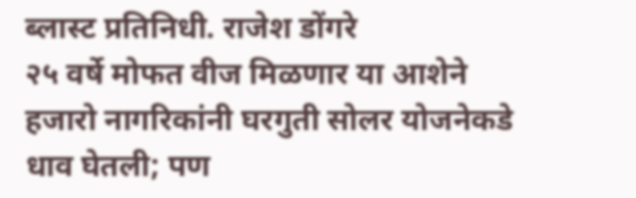ब्लास्ट प्रतिनिधी. राजेश डोंगरे
२५ वर्षे मोफत वीज मिळणार या आशेने हजारो नागरिकांनी घरगुती सोलर योजनेकडे धाव घेतली; पण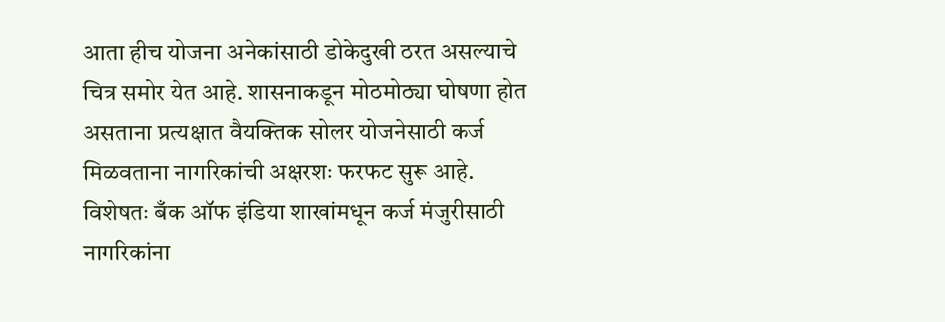आता हीच योजना अनेकांसाठी डोकेदुखी ठरत असल्याचे चित्र समोर येत आहे. शासनाकडून मोठमोठ्या घोषणा होत असताना प्रत्यक्षात वैयक्तिक सोलर योजनेसाठी कर्ज मिळवताना नागरिकांची अक्षरशः फरफट सुरू आहे.
विशेषतः बँक ऑफ इंडिया शाखांमधून कर्ज मंजुरीसाठी नागरिकांना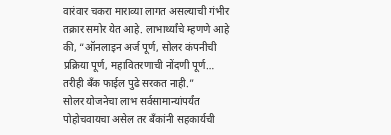वारंवार चकरा माराव्या लागत असल्याची गंभीर तक्रार समोर येत आहे. लाभार्थ्यांचे म्हणणे आहे की, “ऑनलाइन अर्ज पूर्ण, सोलर कंपनीची प्रक्रिया पूर्ण, महावितरणाची नोंदणी पूर्ण… तरीही बँक फाईल पुढे सरकत नाही.”
सोलर योजनेचा लाभ सर्वसामान्यांपर्यंत पोहोचवायचा असेल तर बँकांनी सहकार्यची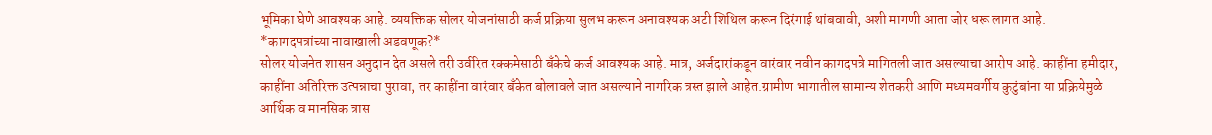भूमिका घेणे आवश्यक आहे. व्ययक्तिक सोलर योजनांसाठी कर्ज प्रक्रिया सुलभ करून अनावश्यक अटी शिथिल करून दिरंगाई थांबवावी, अशी मागणी आता जोर धरू लागत आहे.
*कागदपत्रांच्या नावाखाली अडवणूक?*
सोलर योजनेत शासन अनुदान देत असले तरी उर्वरित रक्कमेसाठी बँकेचे कर्ज आवश्यक आहे. मात्र, अर्जदारांकडून वारंवार नवीन कागदपत्रे मागितली जात असल्याचा आरोप आहे. काहींना हमीदार, काहींना अतिरिक्त उत्पन्नाचा पुरावा, तर काहींना वारंवार बँकेत बोलावले जात असल्याने नागरिक त्रस्त झाले आहेत.ग्रामीण भागातील सामान्य शेतकरी आणि मध्यमवर्गीय कुटुंबांना या प्रक्रियेमुळे आर्थिक व मानसिक त्रास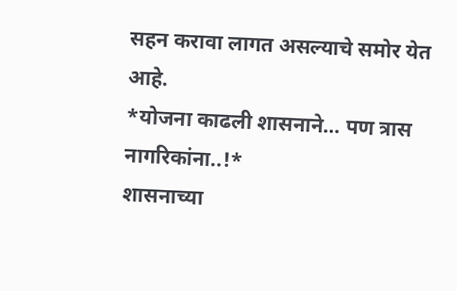सहन करावा लागत असल्याचे समोर येत आहे.
*योजना काढली शासनाने… पण त्रास नागरिकांना..!*
शासनाच्या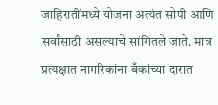जाहिरातींमध्ये योजना अत्यंत सोपी आणि सर्वांसाठी असल्याचे सांगितले जाते. मात्र प्रत्यक्षात नागरिकांना बँकांच्या दारात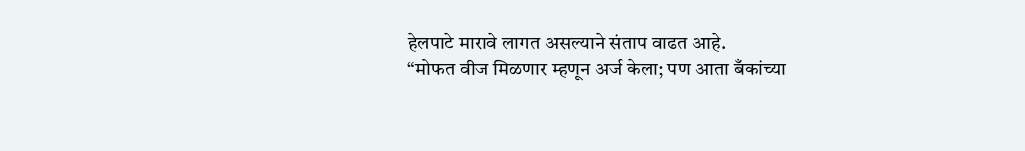हेलपाटे मारावे लागत असल्याने संताप वाढत आहे.
“मोफत वीज मिळणार म्हणून अर्ज केला; पण आता बँकांच्या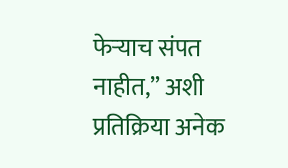फेऱ्याच संपत नाहीत,” अशी प्रतिक्रिया अनेक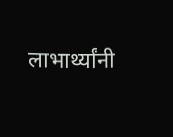लाभार्थ्यांनी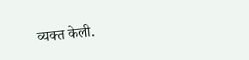व्यक्त केली.